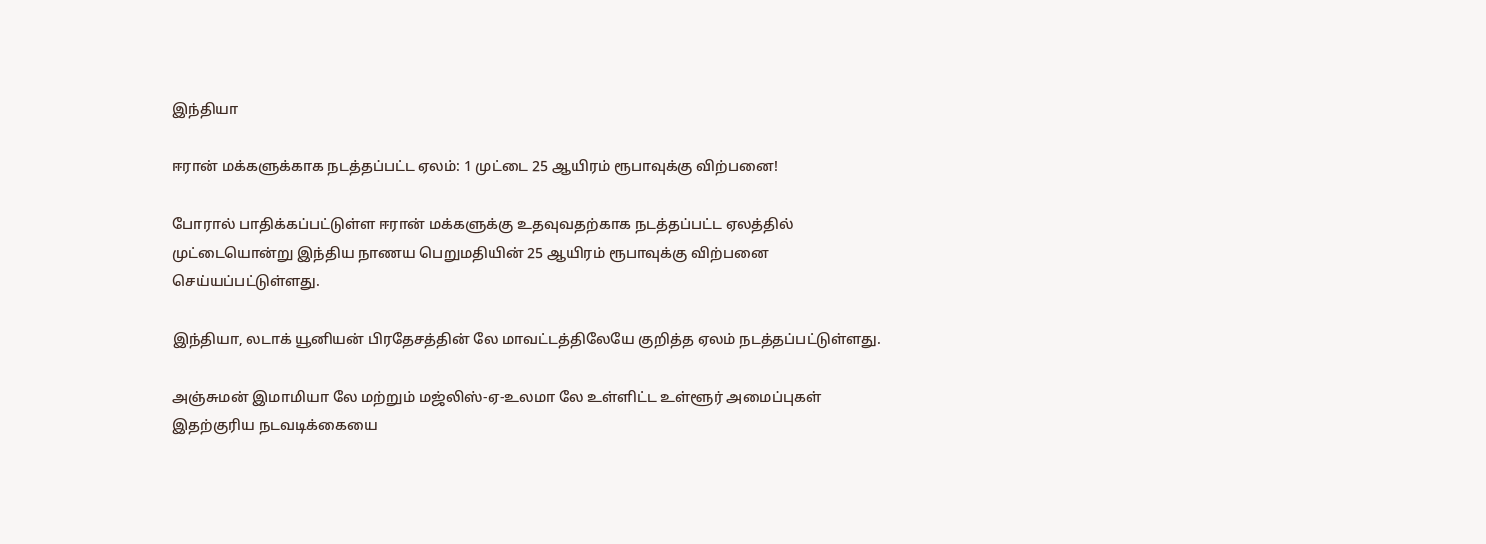இந்தியா

ஈரான் மக்களுக்காக நடத்தப்பட்ட ஏலம்: 1 முட்டை 25 ஆயிரம் ரூபாவுக்கு விற்பனை!

போரால் பாதிக்கப்பட்டுள்ள ஈரான் மக்களுக்கு உதவுவதற்காக நடத்தப்பட்ட ஏலத்தில் முட்டையொன்று இந்திய நாணய பெறுமதியின் 25 ஆயிரம் ரூபாவுக்கு விற்பனை செய்யப்பட்டுள்ளது.

இந்தியா, லடாக் யூனியன் பிரதேசத்தின் லே மாவட்டத்திலேயே குறித்த ஏலம் நடத்தப்பட்டுள்ளது.

அஞ்சுமன் இமாமியா லே மற்றும் மஜ்லிஸ்-ஏ-உலமா லே உள்ளிட்ட உள்ளூர் அமைப்புகள் இதற்குரிய நடவடிக்கையை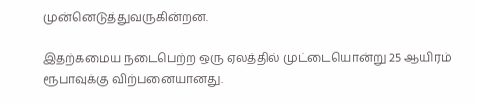முன்னெடுத்துவருகின்றன.

இதற்கமைய நடைபெற்ற ஒரு ஏலத்தில் முட்டையொன்று 25 ஆயிரம் ரூபாவுக்கு விற்பனையானது.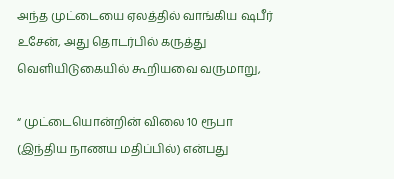அந்த முட்டையை ஏலத்தில் வாங்கிய ஷபீர் உசேன், அது தொடர்பில் கருத்து வெளியிடுகையில் கூறியவை வருமாறு,

“ முட்டையொன்றின் விலை 10 ரூபா (இந்திய நாணய மதிப்பில்) என்பது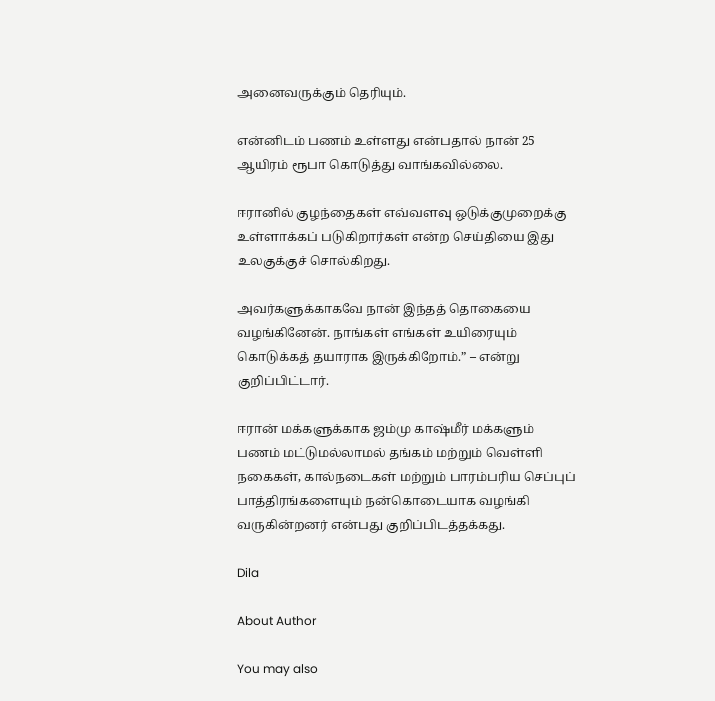அனைவருக்கும் தெரியும்.

என்னிடம் பணம் உள்ளது என்பதால் நான் 25 ஆயிரம் ரூபா கொடுத்து வாங்கவில்லை.

ஈரானில் குழந்தைகள் எவ்வளவு ஒடுக்குமுறைக்கு உள்ளாக்கப் படுகிறார்கள் என்ற செய்தியை இது உலகுக்குச் சொல்கிறது.

அவர்களுக்காகவே நான் இந்தத் தொகையை வழங்கினேன். நாங்கள் எங்கள் உயிரையும் கொடுக்கத் தயாராக இருக்கிறோம்.” – என்று குறிப்பிட்டார்.

ஈரான் மக்களுக்காக ஜம்மு காஷ்மீர் மக்களும் பணம் மட்டுமல்லாமல் தங்கம் மற்றும் வெள்ளி நகைகள், கால்நடைகள் மற்றும் பாரம்பரிய செப்புப் பாத்திரங்களையும் நன்கொடையாக வழங்கி வருகின்றனர் என்பது குறிப்பிடத்தக்கது.

Dila

About Author

You may also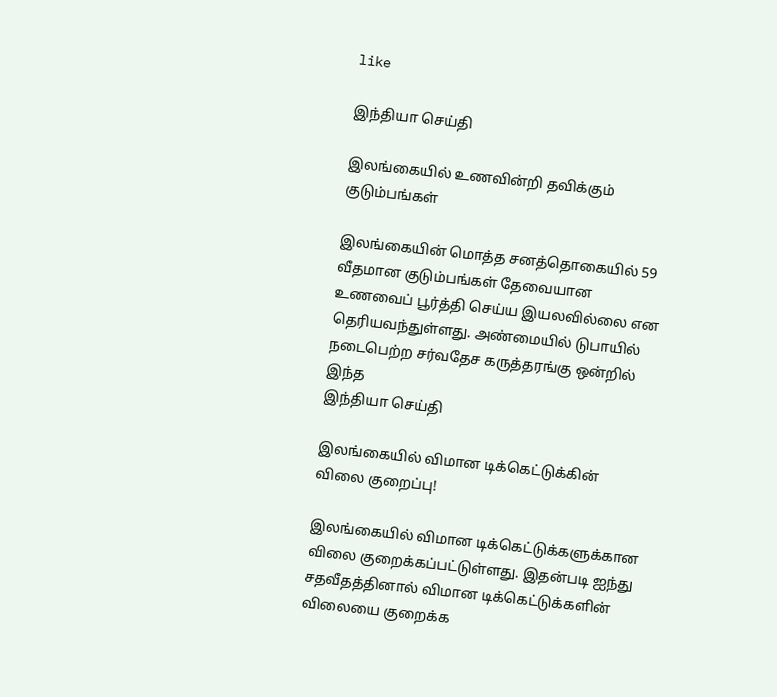like

இந்தியா செய்தி

இலங்கையில் உணவின்றி தவிக்கும் குடும்பங்கள்

இலங்கையின் மொத்த சனத்தொகையில் 59 வீதமான குடும்பங்கள் தேவையான உணவைப் பூர்த்தி செய்ய இயலவில்லை என தெரியவந்துள்ளது. அண்மையில் டுபாயில் நடைபெற்ற சர்வதேச கருத்தரங்கு ஒன்றில் இந்த
இந்தியா செய்தி

இலங்கையில் விமான டிக்கெட்டுக்கின் விலை குறைப்பு!

இலங்கையில் விமான டிக்கெட்டுக்களுக்கான விலை குறைக்கப்பட்டுள்ளது. இதன்படி ஐந்து சதவீதத்தினால் விமான டிக்கெட்டுக்களின் விலையை குறைக்க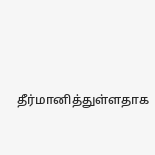தீர்மானித்துள்ளதாக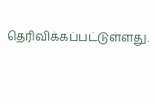தெரிவிக்கப்பட்டுள்ளது.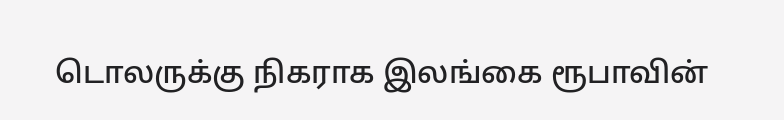டொலருக்கு நிகராக இலங்கை ரூபாவின்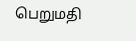பெறுமதி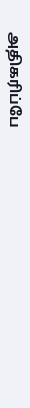அதிகரிப்பே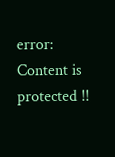error: Content is protected !!